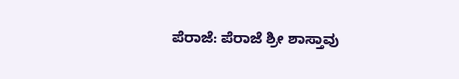ಪೆರಾಜೆ: ಪೆರಾಜೆ ಶ್ರೀ ಶಾಸ್ತಾವು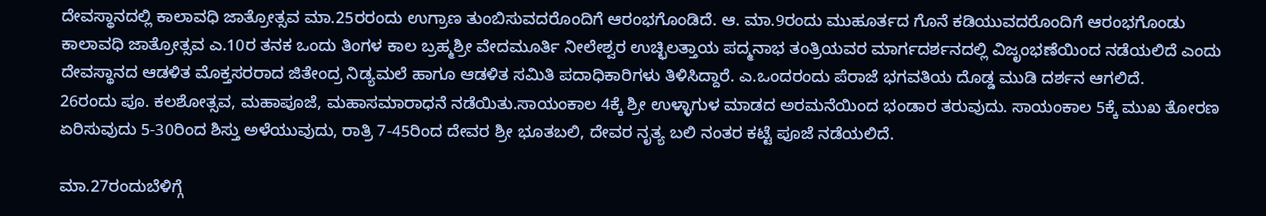ದೇವಸ್ಥಾನದಲ್ಲಿ ಕಾಲಾವಧಿ ಜಾತ್ರೋತ್ಸವ ಮಾ.25ರರಂದು ಉಗ್ರಾಣ ತುಂಬಿಸುವದರೊಂದಿಗೆ ಆರಂಭಗೊಂಡಿದೆ. ಆ. ಮಾ.9ರಂದು ಮುಹೂರ್ತದ ಗೊನೆ ಕಡಿಯುವದರೊಂದಿಗೆ ಆರಂಭಗೊಂಡು ಕಾಲಾವಧಿ ಜಾತ್ರೋತ್ಸವ ಎ.10ರ ತನಕ ಒಂದು ತಿಂಗಳ ಕಾಲ ಬ್ರಹ್ಮಶ್ರೀ ವೇದಮೂರ್ತಿ ನೀಲೇಶ್ವರ ಉಚ್ಛಿಲತ್ತಾಯ ಪದ್ಮನಾಭ ತಂತ್ರಿಯವರ ಮಾರ್ಗದರ್ಶನದಲ್ಲಿ ವಿಜೃಂಭಣೆಯಿಂದ ನಡೆಯಲಿದೆ ಎಂದು
ದೇವಸ್ಥಾನದ ಆಡಳಿತ ಮೊಕ್ತಸರರಾದ ಜಿತೇಂದ್ರ ನಿಡ್ಯಮಲೆ ಹಾಗೂ ಆಡಳಿತ ಸಮಿತಿ ಪದಾಧಿಕಾರಿಗಳು ತಿಳಿಸಿದ್ದಾರೆ. ಎ.ಒಂದರಂದು ಪೆರಾಜೆ ಭಗವತಿಯ ದೊಡ್ಡ ಮುಡಿ ದರ್ಶನ ಆಗಲಿದೆ.
26ರಂದು ಪೂ. ಕಲಶೋತ್ಸವ, ಮಹಾಪೂಜೆ, ಮಹಾಸಮಾರಾಧನೆ ನಡೆಯಿತು.ಸಾಯಂಕಾಲ 4ಕ್ಕೆ ಶ್ರೀ ಉಳ್ಳಾಗುಳ ಮಾಡದ ಅರಮನೆಯಿಂದ ಭಂಡಾರ ತರುವುದು. ಸಾಯಂಕಾಲ 5ಕ್ಕೆ ಮುಖ ತೋರಣ ಏರಿಸುವುದು 5-30ರಿಂದ ಶಿಸ್ತು ಅಳೆಯುವುದು, ರಾತ್ರಿ 7-45ರಿಂದ ದೇವರ ಶ್ರೀ ಭೂತಬಲಿ, ದೇವರ ನೃತ್ಯ ಬಲಿ ನಂತರ ಕಟ್ಟೆ ಪೂಜೆ ನಡೆಯಲಿದೆ.

ಮಾ.27ರಂದುಬೆಳಿಗ್ಗೆ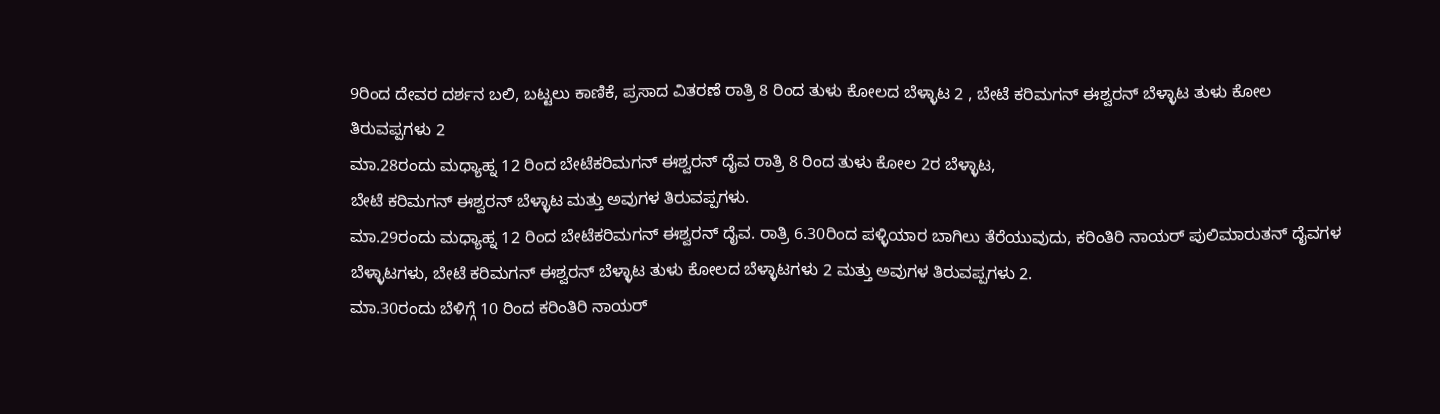9ರಿಂದ ದೇವರ ದರ್ಶನ ಬಲಿ, ಬಟ್ಟಲು ಕಾಣಿಕೆ, ಪ್ರಸಾದ ವಿತರಣೆ ರಾತ್ರಿ 8 ರಿಂದ ತುಳು ಕೋಲದ ಬೆಳ್ಳಾಟ 2 , ಬೇಟೆ ಕರಿಮಗನ್ ಈಶ್ವರನ್ ಬೆಳ್ಳಾಟ ತುಳು ಕೋಲ ತಿರುವಪ್ಪಗಳು 2
ಮಾ.28ರಂದು ಮಧ್ಯಾಹ್ನ 12 ರಿಂದ ಬೇಟೆಕರಿಮಗನ್ ಈಶ್ವರನ್ ದೈವ ರಾತ್ರಿ 8 ರಿಂದ ತುಳು ಕೋಲ 2ರ ಬೆಳ್ಳಾಟ,
ಬೇಟೆ ಕರಿಮಗನ್ ಈಶ್ವರನ್ ಬೆಳ್ಳಾಟ ಮತ್ತು ಅವುಗಳ ತಿರುವಪ್ಪಗಳು.
ಮಾ.29ರಂದು ಮಧ್ಯಾಹ್ನ 12 ರಿಂದ ಬೇಟೆಕರಿಮಗನ್ ಈಶ್ವರನ್ ದೈವ. ರಾತ್ರಿ 6.30ರಿಂದ ಪಳ್ಳಿಯಾರ ಬಾಗಿಲು ತೆರೆಯುವುದು, ಕರಿಂತಿರಿ ನಾಯರ್ ಪುಲಿಮಾರುತನ್ ದೈವಗಳ ಬೆಳ್ಳಾಟಗಳು, ಬೇಟೆ ಕರಿಮಗನ್ ಈಶ್ವರನ್ ಬೆಳ್ಳಾಟ ತುಳು ಕೋಲದ ಬೆಳ್ಳಾಟಗಳು 2 ಮತ್ತು ಅವುಗಳ ತಿರುವಪ್ಪಗಳು 2.
ಮಾ.30ರಂದು ಬೆಳಿಗ್ಗೆ 10 ರಿಂದ ಕರಿಂತಿರಿ ನಾಯರ್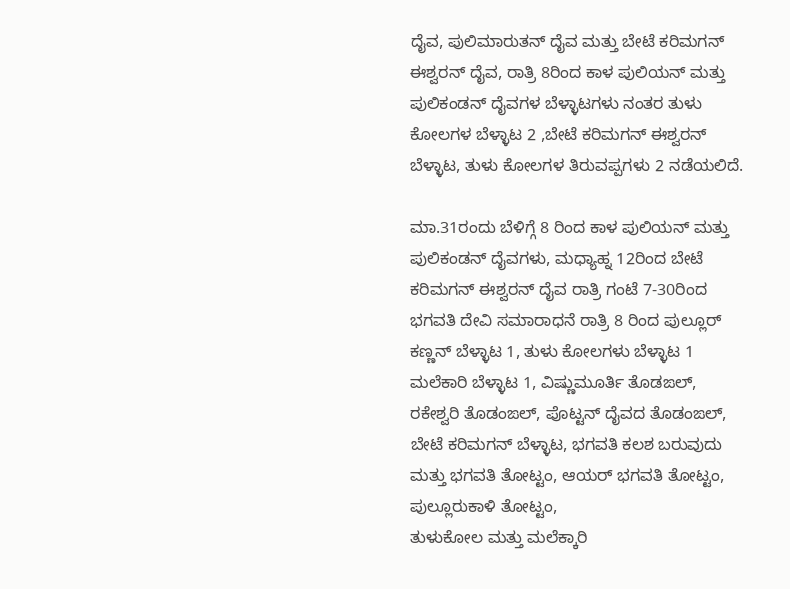ದೈವ, ಪುಲಿಮಾರುತನ್ ದೈವ ಮತ್ತು ಬೇಟೆ ಕರಿಮಗನ್ ಈಶ್ವರನ್ ದೈವ, ರಾತ್ರಿ 8ರಿಂದ ಕಾಳ ಪುಲಿಯನ್ ಮತ್ತು ಪುಲಿಕಂಡನ್ ದೈವಗಳ ಬೆಳ್ಳಾಟಗಳು ನಂತರ ತುಳು ಕೋಲಗಳ ಬೆಳ್ಳಾಟ 2 ,ಬೇಟೆ ಕರಿಮಗನ್ ಈಶ್ವರನ್ ಬೆಳ್ಳಾಟ, ತುಳು ಕೋಲಗಳ ತಿರುವಪ್ಪಗಳು 2 ನಡೆಯಲಿದೆ.

ಮಾ.31ರಂದು ಬೆಳಿಗ್ಗೆ 8 ರಿಂದ ಕಾಳ ಪುಲಿಯನ್ ಮತ್ತು ಪುಲಿಕಂಡನ್ ದೈವಗಳು, ಮಧ್ಯಾಹ್ನ 12ರಿಂದ ಬೇಟೆ ಕರಿಮಗನ್ ಈಶ್ವರನ್ ದೈವ ರಾತ್ರಿ ಗಂಟೆ 7-30ರಿಂದ ಭಗವತಿ ದೇವಿ ಸಮಾರಾಧನೆ ರಾತ್ರಿ 8 ರಿಂದ ಪುಲ್ಲೂರ್ ಕಣ್ಣನ್ ಬೆಳ್ಳಾಟ 1, ತುಳು ಕೋಲಗಳು ಬೆಳ್ಳಾಟ 1 ಮಲೆಕಾರಿ ಬೆಳ್ಳಾಟ 1, ವಿಷ್ಣುಮೂರ್ತಿ ತೊಡಙಲ್, ರಕೇಶ್ವರಿ ತೊಡಂಙಲ್, ಪೊಟ್ಟನ್ ದೈವದ ತೊಡಂಙಲ್, ಬೇಟೆ ಕರಿಮಗನ್ ಬೆಳ್ಳಾಟ, ಭಗವತಿ ಕಲಶ ಬರುವುದು ಮತ್ತು ಭಗವತಿ ತೋಟ್ಟಂ, ಆಯರ್ ಭಗವತಿ ತೋಟ್ಟಂ, ಪುಲ್ಲೂರುಕಾಳಿ ತೋಟ್ಟಂ,
ತುಳುಕೋಲ ಮತ್ತು ಮಲೆಕ್ಕಾರಿ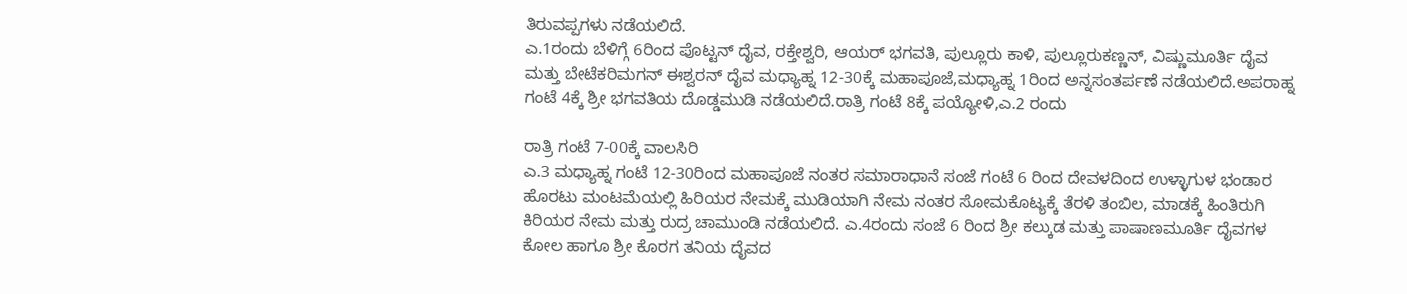ತಿರುವಪ್ಪಗಳು ನಡೆಯಲಿದೆ.
ಎ.1ರಂದು ಬೆಳಿಗ್ಗೆ 6ರಿಂದ ಪೊಟ್ಟನ್ ದೈವ, ರಕ್ತೇಶ್ವರಿ, ಆಯರ್ ಭಗವತಿ, ಪುಲ್ಲೂರು ಕಾಳಿ, ಪುಲ್ಲೂರುಕಣ್ಣನ್, ವಿಷ್ಣುಮೂರ್ತಿ ದೈವ ಮತ್ತು ಬೇಟೆಕರಿಮಗನ್ ಈಶ್ವರನ್ ದೈವ ಮಧ್ಯಾಹ್ನ 12-30ಕ್ಕೆ ಮಹಾಪೂಜೆ,ಮಧ್ಯಾಹ್ನ 1ರಿಂದ ಅನ್ನಸಂತರ್ಪಣೆ ನಡೆಯಲಿದೆ.ಅಪರಾಹ್ನ ಗಂಟೆ 4ಕ್ಕೆ ಶ್ರೀ ಭಗವತಿಯ ದೊಡ್ಡಮುಡಿ ನಡೆಯಲಿದೆ.ರಾತ್ರಿ ಗಂಟೆ 8ಕ್ಕೆ ಪಯ್ಯೋಳಿ,ಎ.2 ರಂದು

ರಾತ್ರಿ ಗಂಟೆ 7-00ಕ್ಕೆ ವಾಲಸಿರಿ
ಎ.3 ಮಧ್ಯಾಹ್ನ ಗಂಟೆ 12-30ರಿಂದ ಮಹಾಪೂಜೆ ನಂತರ ಸಮಾರಾಧಾನೆ ಸಂಜೆ ಗಂಟೆ 6 ರಿಂದ ದೇವಳದಿಂದ ಉಳ್ಳಾಗುಳ ಭಂಡಾರ ಹೊರಟು ಮಂಟಮೆಯಲ್ಲಿ ಹಿರಿಯರ ನೇಮಕ್ಕೆ ಮುಡಿಯಾಗಿ ನೇಮ ನಂತರ ಸೋಮಕೊಟ್ಯಕ್ಕೆ ತೆರಳಿ ತಂಬಿಲ, ಮಾಡಕ್ಕೆ ಹಿಂತಿರುಗಿ ಕಿರಿಯರ ನೇಮ ಮತ್ತು ರುದ್ರ ಚಾಮುಂಡಿ ನಡೆಯಲಿದೆ. ಎ.4ರಂದು ಸಂಜೆ 6 ರಿಂದ ಶ್ರೀ ಕಲ್ಕುಡ ಮತ್ತು ಪಾಷಾಣಮೂರ್ತಿ ದೈವಗಳ ಕೋಲ ಹಾಗೂ ಶ್ರೀ ಕೊರಗ ತನಿಯ ದೈವದ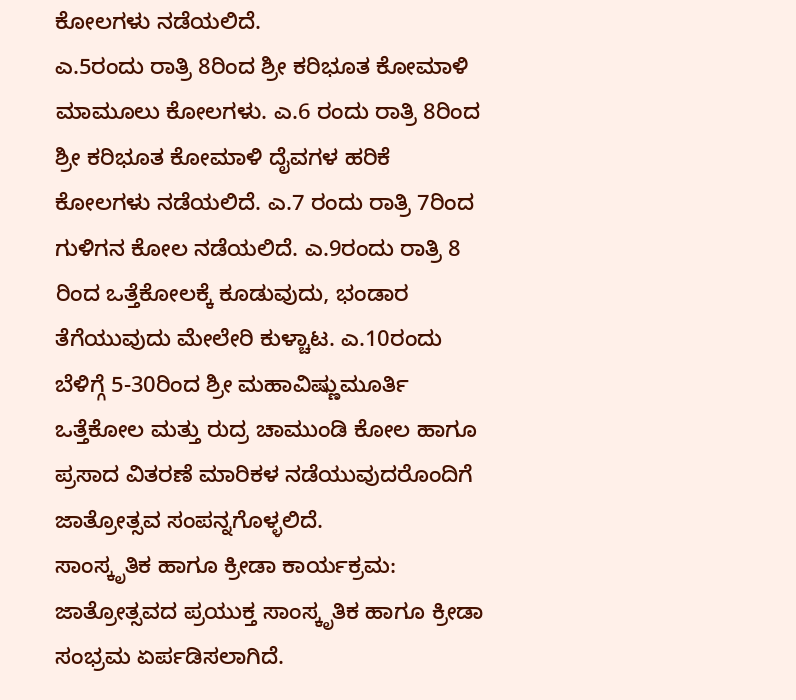ಕೋಲಗಳು ನಡೆಯಲಿದೆ.
ಎ.5ರಂದು ರಾತ್ರಿ 8ರಿಂದ ಶ್ರೀ ಕರಿಭೂತ ಕೋಮಾಳಿ ಮಾಮೂಲು ಕೋಲಗಳು. ಎ.6 ರಂದು ರಾತ್ರಿ 8ರಿಂದ ಶ್ರೀ ಕರಿಭೂತ ಕೋಮಾಳಿ ದೈವಗಳ ಹರಿಕೆ ಕೋಲಗಳು ನಡೆಯಲಿದೆ. ಎ.7 ರಂದು ರಾತ್ರಿ 7ರಿಂದ ಗುಳಿಗನ ಕೋಲ ನಡೆಯಲಿದೆ. ಎ.9ರಂದು ರಾತ್ರಿ 8 ರಿಂದ ಒತ್ತೆಕೋಲಕ್ಕೆ ಕೂಡುವುದು, ಭಂಡಾರ ತೆಗೆಯುವುದು ಮೇಲೇರಿ ಕುಳ್ಚಾಟ. ಎ.10ರಂದು ಬೆಳಿಗ್ಗೆ 5-30ರಿಂದ ಶ್ರೀ ಮಹಾವಿಷ್ಣುಮೂರ್ತಿ ಒತ್ತೆಕೋಲ ಮತ್ತು ರುದ್ರ ಚಾಮುಂಡಿ ಕೋಲ ಹಾಗೂ ಪ್ರಸಾದ ವಿತರಣೆ ಮಾರಿಕಳ ನಡೆಯುವುದರೊಂದಿಗೆ ಜಾತ್ರೋತ್ಸವ ಸಂಪನ್ನಗೊಳ್ಳಲಿದೆ.
ಸಾಂಸ್ಕೃತಿಕ ಹಾಗೂ ಕ್ರೀಡಾ ಕಾರ್ಯಕ್ರಮ:
ಜಾತ್ರೋತ್ಸವದ ಪ್ರಯುಕ್ತ ಸಾಂಸ್ಕೃತಿಕ ಹಾಗೂ ಕ್ರೀಡಾ ಸಂಭ್ರಮ ಏರ್ಪಡಿಸಲಾಗಿದೆ.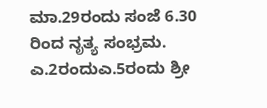ಮಾ.29ರಂದು ಸಂಜೆ 6.30 ರಿಂದ ನೃತ್ಯ ಸಂಭ್ರಮ. ಎ.2ರಂದುಎ.5ರಂದು ಶ್ರೀ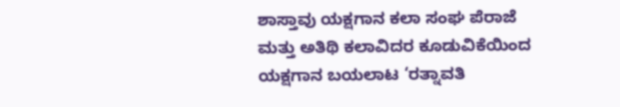ಶಾಸ್ತಾವು ಯಕ್ಷಗಾನ ಕಲಾ ಸಂಘ ಪೆರಾಜೆ ಮತ್ತು ಅತಿಥಿ ಕಲಾವಿದರ ಕೂಡುವಿಕೆಯಿಂದ ಯಕ್ಷಗಾನ ಬಯಲಾಟ ‘ರತ್ನಾವತಿ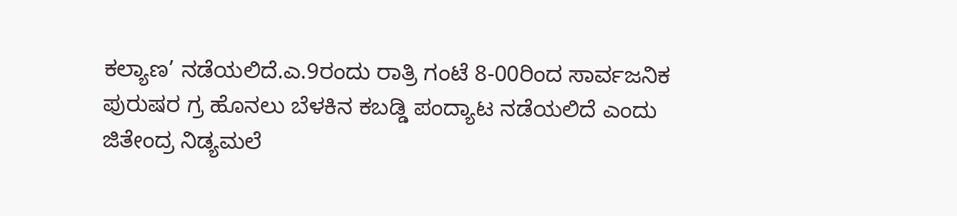ಕಲ್ಯಾಣ’ ನಡೆಯಲಿದೆ.ಎ.9ರಂದು ರಾತ್ರಿ ಗಂಟೆ 8-00ರಿಂದ ಸಾರ್ವಜನಿಕ ಪುರುಷರ ಗ್ರ ಹೊನಲು ಬೆಳಕಿನ ಕಬಡ್ಡಿ ಪಂದ್ಯಾಟ ನಡೆಯಲಿದೆ ಎಂದು ಜಿತೇಂದ್ರ ನಿಡ್ಯಮಲೆ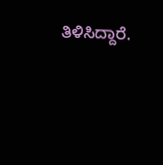ತಿಳಿಸಿದ್ದಾರೆ.